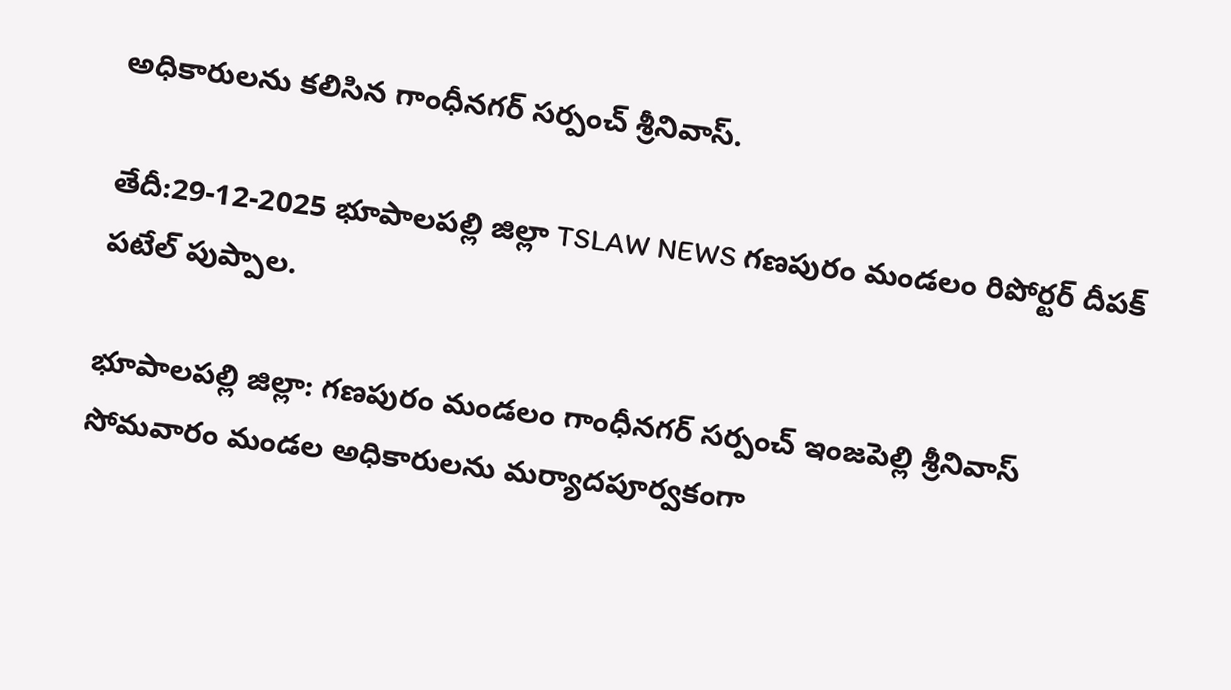అధికారులను కలిసిన గాంధీనగర్ సర్పంచ్ శ్రీనివాస్.

తేదీ:29-12-2025 భూపాలపల్లి జిల్లా TSLAW NEWS గణపురం మండలం రిపోర్టర్ దీపక్ పటేల్ పుప్పాల.

భూపాలపల్లి జిల్లా: గణపురం మండలం గాంధీనగర్ సర్పంచ్ ఇంజపెల్లి శ్రీనివాస్ సోమవారం మండల అధికారులను మర్యాదపూర్వకంగా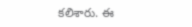కలిశారు. ఈ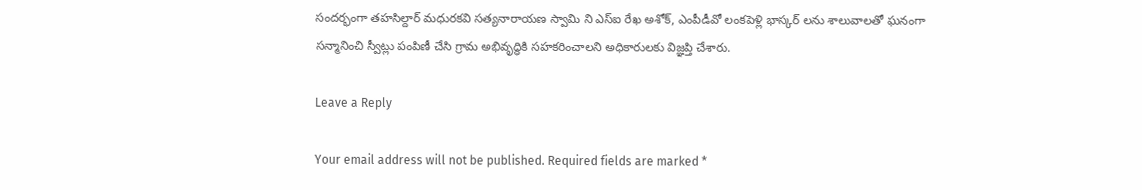సందర్భంగా తహసిల్దార్ మధురకవి సత్యనారాయణ స్వామి ని ఎస్ఐ రేఖ అశోక్, ఎంపీడీవో లంకపెళ్లి భాస్కర్ లను శాలువాలతో ఘనంగా సన్మానించి స్వీట్లు పంపిణీ చేసి గ్రామ అభివృద్ధికి సహకరించాలని అధికారులకు విజ్ఞప్తి చేశారు.

Leave a Reply

Your email address will not be published. Required fields are marked *